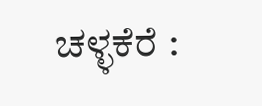ಚಳ್ಳಕೆರೆ :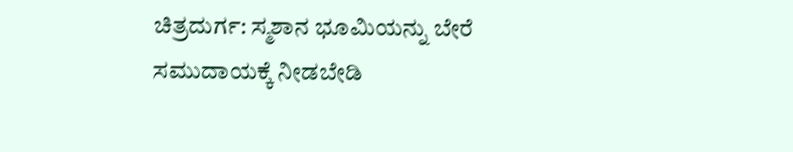ಚಿತ್ರದುರ್ಗ: ಸ್ಮಶಾನ ಭೂಮಿಯನ್ನು ಬೇರೆ
ಸಮುದಾಯಕ್ಕೆ ನೀಡಬೇಡಿ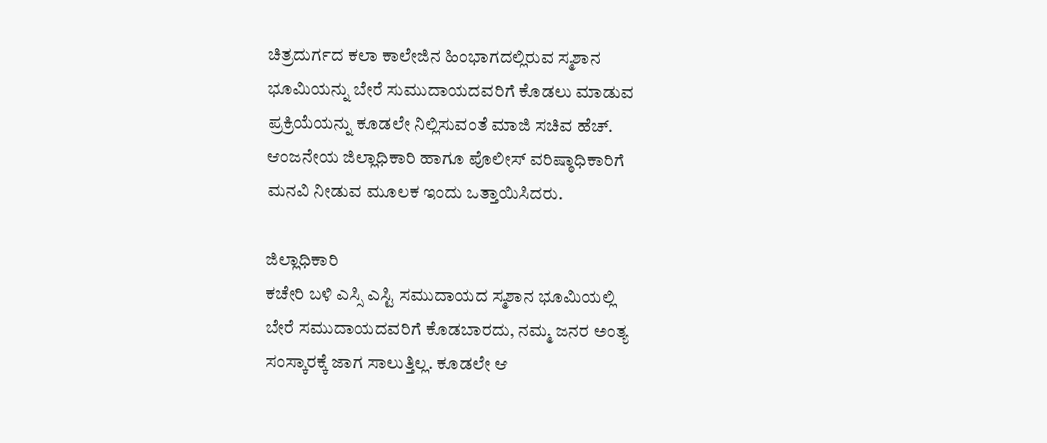ಚಿತ್ರದುರ್ಗದ ಕಲಾ ಕಾಲೇಜಿನ ಹಿಂಭಾಗದಲ್ಲಿರುವ ಸ್ಮಶಾನ
ಭೂಮಿಯನ್ನು ಬೇರೆ ಸುಮುದಾಯದವರಿಗೆ ಕೊಡಲು ಮಾಡುವ
ಪ್ರಕ್ರಿಯೆಯನ್ನು ಕೂಡಲೇ ನಿಲ್ಲಿಸುವಂತೆ ಮಾಜಿ ಸಚಿವ ಹೆಚ್.
ಆಂಜನೇಯ ಜಿಲ್ಲಾಧಿಕಾರಿ ಹಾಗೂ ಪೊಲೀಸ್ ವರಿಷ್ಠಾಧಿಕಾರಿಗೆ
ಮನವಿ ನೀಡುವ ಮೂಲಕ ಇಂದು ಒತ್ತಾಯಿಸಿದರು.

ಜಿಲ್ಲಾಧಿಕಾರಿ
ಕಚೇರಿ ಬಳಿ ಎಸ್ಸಿ ಎಸ್ಟಿ ಸಮುದಾಯದ ಸ್ಮಶಾನ ಭೂಮಿಯಲ್ಲಿ
ಬೇರೆ ಸಮುದಾಯದವರಿಗೆ ಕೊಡಬಾರದು, ನಮ್ಮ ಜನರ ಅಂತ್ಯ
ಸಂಸ್ಕಾರಕ್ಕೆ ಜಾಗ ಸಾಲುತ್ತಿಲ್ಲ. ಕೂಡಲೇ ಆ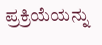ಪ್ರಕ್ರಿಯೆಯನ್ನು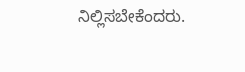ನಿಲ್ಲಿಸಬೇಕೆಂದರು.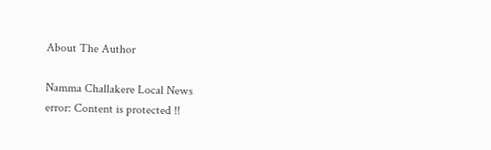About The Author

Namma Challakere Local News
error: Content is protected !!